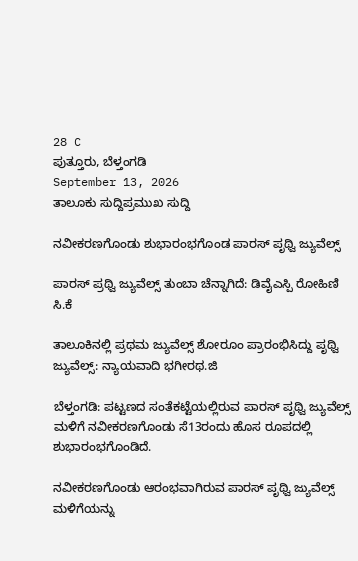28 C
ಪುತ್ತೂರು, ಬೆಳ್ತಂಗಡಿ
September 13, 2026
ತಾಲೂಕು ಸುದ್ದಿಪ್ರಮುಖ ಸುದ್ದಿ

ನವೀಕರಣಗೊಂಡು ಶುಭಾರಂಭಗೊಂಡ ಪಾರಸ್ ಪೃಥ್ವಿ ಜ್ಯುವೆಲ್ಸ್

ಪಾರಸ್ ಪ್ರಥ್ವಿ ಜ್ಯುವೆಲ್ಸ್ ತುಂಬಾ ಚೆನ್ನಾಗಿದೆ: ಡಿವೈಎಸ್ಪಿ ರೋಹಿಣಿ ಸಿ.ಕೆ

ತಾಲೂಕಿನಲ್ಲಿ ಪ್ರಥಮ ಜ್ಯುವೆಲ್ಸ್ ಶೋರೂಂ ಪ್ರಾರಂಭಿಸಿದ್ದು ಪೃಥ್ವಿ ಜ್ಯುವೆಲ್ಸ್: ನ್ಯಾಯವಾದಿ ಭಗೀರಥ.ಜಿ

ಬೆಳ್ತಂಗಡಿ: ಪಟ್ಟಣದ ಸಂತೆಕಟ್ಟೆಯಲ್ಲಿರುವ ಪಾರಸ್ ಪೃಥ್ವಿ ಜ್ಯುವೆಲ್ಸ್ ಮಳಿಗೆ ನವೀಕರಣಗೊಂಡು ಸೆ13ರಂದು ಹೊಸ ರೂಪದಲ್ಲಿ ಶುಭಾರಂಭಗೊಂಡಿದೆ.

ನವೀಕರಣಗೊಂಡು ಆರಂಭವಾಗಿರುವ ಪಾರಸ್ ಪೃಥ್ವಿ ಜ್ಯುವೆಲ್ಸ್ ಮಳಿಗೆಯನ್ನು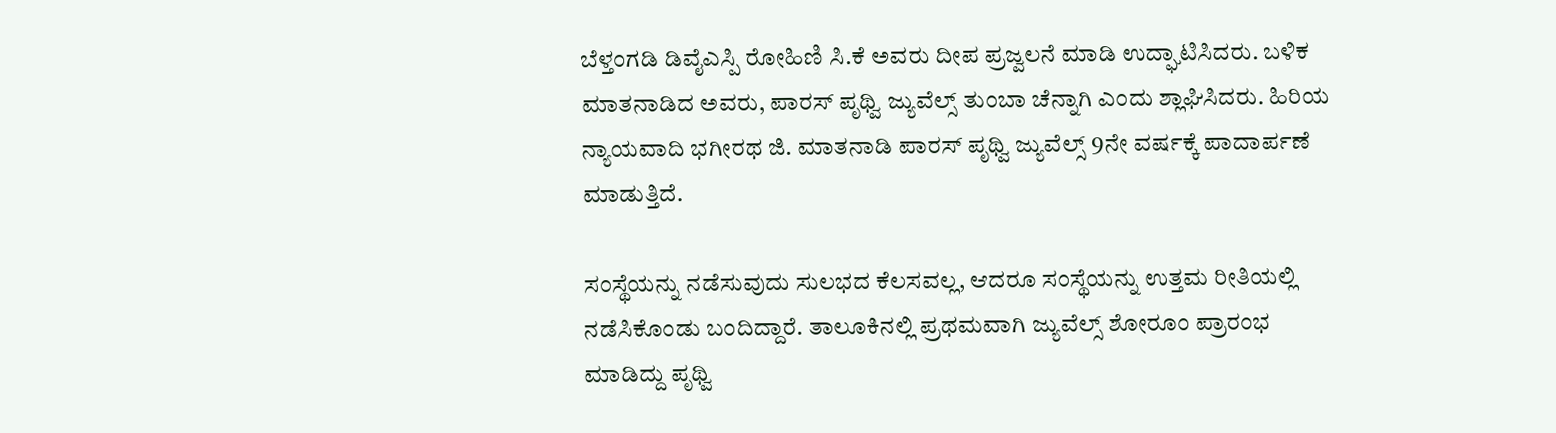ಬೆಳ್ತಂಗಡಿ ಡಿವೈಎಸ್ಪಿ ರೋಹಿಣಿ ಸಿ.ಕೆ ಅವರು ದೀಪ ಪ್ರಜ್ವಲನೆ ಮಾಡಿ ಉದ್ಘಾಟಿಸಿದರು. ಬಳಿಕ ಮಾತನಾಡಿದ ಅವರು, ಪಾರಸ್ ಪೃಥ್ವಿ ಜ್ಯುವೆಲ್ಸ್ ತುಂಬಾ ಚೆನ್ನಾಗಿ ಎಂದು ಶ್ಲಾಘಿಸಿದರು. ಹಿರಿಯ ನ್ಯಾಯವಾದಿ ಭಗೀರಥ ಜಿ. ಮಾತನಾಡಿ ಪಾರಸ್ ಪೃಥ್ವಿ ಜ್ಯುವೆಲ್ಸ್ 9ನೇ ವರ್ಷಕ್ಕೆ ಪಾದಾರ್ಪಣೆ ಮಾಡುತ್ತಿದೆ.

ಸಂಸ್ಥೆಯನ್ನು ನಡೆಸುವುದು ಸುಲಭದ ಕೆಲಸವಲ್ಲ, ಆದರೂ ಸಂಸ್ಥೆಯನ್ನು ಉತ್ತಮ ರೀತಿಯಲ್ಲಿ ನಡೆಸಿಕೊಂಡು ಬಂದಿದ್ದಾರೆ. ತಾಲೂಕಿನಲ್ಲಿ ಪ್ರಥಮವಾಗಿ ಜ್ಯುವೆಲ್ಸ್ ಶೋರೂಂ ಪ್ರಾರಂಭ ಮಾಡಿದ್ದು ಪೃಥ್ವಿ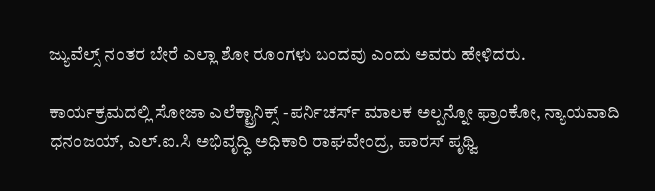ಜ್ಯುವೆಲ್ಸ್ ನಂತರ ಬೇರೆ ಎಲ್ಲಾ ಶೋ ರೂಂಗಳು ಬಂದವು ಎಂದು ಅವರು ಹೇಳಿದರು.

ಕಾರ್ಯಕ್ರಮದಲ್ಲಿ ಸೋಜಾ ಎಲೆಕ್ಟ್ರಾನಿಕ್ಸ್ -ಪರ್ನಿಚರ್ಸ್‌ ಮಾಲಕ ಅಲ್ಪನ್ನೋ ಫ್ರಾಂಕೋ, ನ್ಯಾಯವಾದಿ ಧನಂಜಯ್, ಎಲ್.ಐ.ಸಿ ಅಭಿವೃದ್ಧಿ ಅಧಿಕಾರಿ ರಾಘವೇಂದ್ರ, ಪಾರಸ್ ಪೃಥ್ವಿ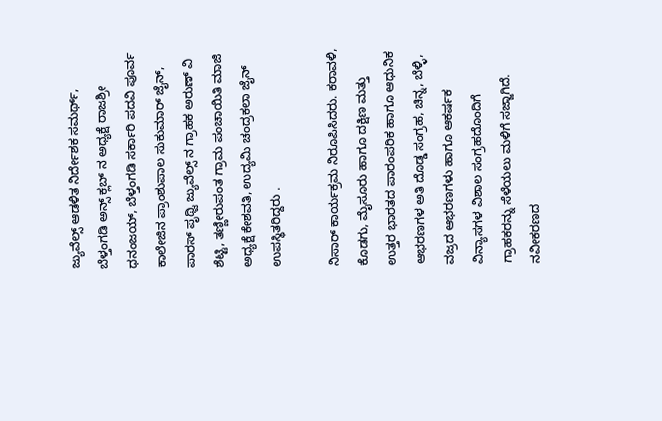ಜ್ಯುವೆಲ್ಸ್ ಆಡಳಿತ ನಿರ್ದೇಶಕ ಸಮರ್ಥ್, ಬೆಳ್ತಂಗಡಿ ಅನ್ಸ್ ಕ್ಲಬ್ ನ ಅಧ್ಯಕ್ಷೆ ರಾಜಶ್ರೀ ಧನಂಜಯ್, ಬೆಳ್ತಂಗಡಿ ಸರ್ಕಾರಿ ಪದವಿ ಪೂರ್ವ ಕಾಲೇಜಿನ ಪ್ರಾಂಶುಪಾಲ ಸುಕುಮಾ‌ರ್ ಜೈನ್, ಪಾರಸ್ ಪೃಥ್ವಿ ಜ್ಯುವೆಲ್ಸ್ ನ ಗ್ರಾಹಕ ಅರುಣ್ ವಿ ಶೆಟ್ಟಿ, ತಣ್ಣೀರುಪಂತ ಗ್ರಾಮ ಪಂಚಾಯಿತಿ ಮಾಜಿ ಅಧ್ಯಕ್ಷೆ ಕೇಶವತಿ, ಉದ್ಯಮಿ ಚಂದ್ರಕಲಾ ಜೈನ್‌ ಉಪಸ್ಥಿತರಿದ್ದರು .

ನಿಸಾರ್ ಕಾರ್ಯಕ್ರಮ ನಿರೂಪಿಸಿದರು. ಕರಾವಳಿ, ಕೊಡಗು, ಮೈಸೂರು ಹಾಗೂ ದಕ್ಷಿಣ ಮತ್ತು ಉತ್ತರ ಭಾರತದ ಪಾರಂಪರಿಕ ಹಾಗೂ ಆಧುನಿಕ ಆಭರಣಗಳ ಅತಿ ದೊಡ್ಡ ಸಂಗ್ರಹ, ಚಿನ್ನ, ಬೆಳ್ಳಿ, ವಜ್ರದ ಆಭರಣಗಳು ಹಾಗೂ ಆಕರ್ಷಕ ವಿನ್ಯಾಸಗಳ ವಿಶಾಲ ಸಂಗ್ರಹದೊಂದಿಗೆ ಗ್ರಾಹಕರನ್ನು ಸೆಳೆಯಲು ಮಳಿಗೆ ಸಜ್ಜಾಗಿದೆ. ನವೀಕರಣದ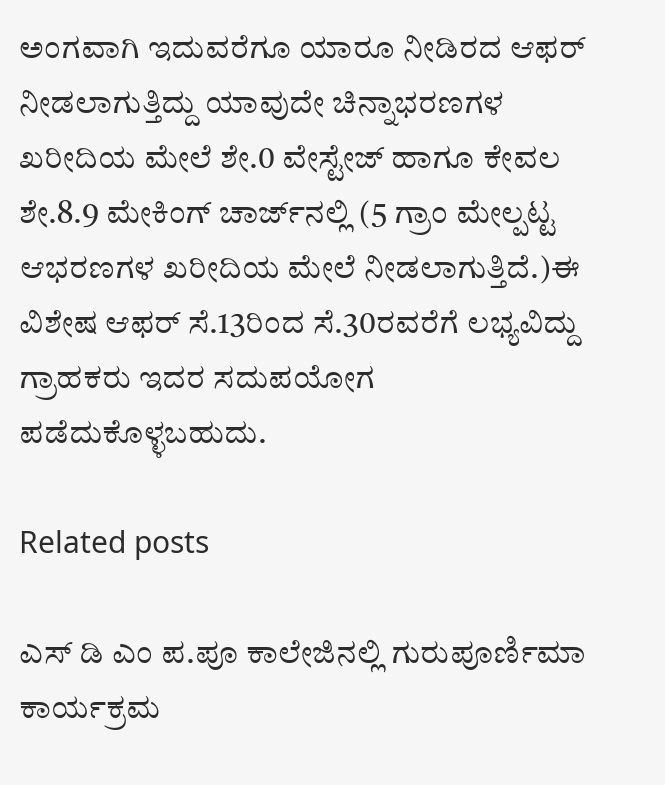ಅಂಗವಾಗಿ ಇದುವರೆಗೂ ಯಾರೂ ನೀಡಿರದ ಆಫರ್ ನೀಡಲಾಗುತ್ತಿದ್ದು ಯಾವುದೇ ಚಿನ್ನಾಭರಣಗಳ ಖರೀದಿಯ ಮೇಲೆ ಶೇ.0 ವೇಸ್ಟೇಜ್ ಹಾಗೂ ಕೇವಲ ಶೇ.8.9 ಮೇಕಿಂಗ್ ಚಾರ್ಜ್‌ನಲ್ಲಿ (5 ಗ್ರಾಂ ಮೇಲ್ಪಟ್ಟ ಆಭರಣಗಳ ಖರೀದಿಯ ಮೇಲೆ ನೀಡಲಾಗುತ್ತಿದೆ.)ಈ ವಿಶೇಷ ಆಫರ್ ಸೆ.13ರಿಂದ ಸೆ.30ರವರೆಗೆ ಲಭ್ಯವಿದ್ದು ಗ್ರಾಹಕರು ಇದರ ಸದುಪಯೋಗ ಪಡೆದುಕೊಳ್ಳಬಹುದು.

Related posts

ಎಸ್ ಡಿ ಎಂ ಪ.ಪೂ ಕಾಲೇಜಿನಲ್ಲಿ ಗುರುಪೂರ್ಣಿಮಾ ಕಾರ್ಯಕ್ರಮ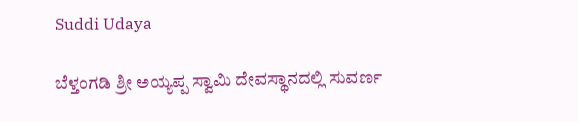Suddi Udaya

ಬೆಳ್ತಂಗಡಿ ಶ್ರೀ ಅಯ್ಯಪ್ಪ ಸ್ವಾಮಿ ದೇವಸ್ಥಾನದಲ್ಲಿ ಸುವರ್ಣ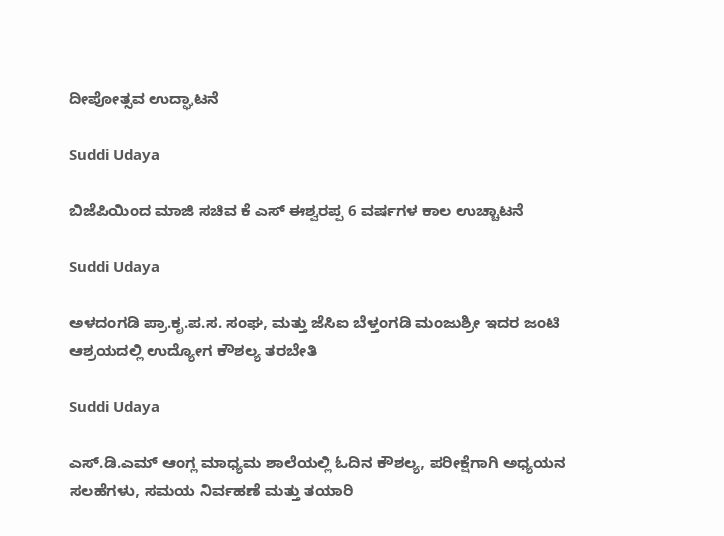ದೀಪೋತ್ಸವ ಉದ್ಘಾಟನೆ

Suddi Udaya

ಬಿಜೆಪಿಯಿಂದ ಮಾಜಿ ಸಚಿವ ಕೆ ಎಸ್ ಈಶ್ವರಪ್ಪ 6 ವರ್ಷಗಳ ಕಾಲ ಉಚ್ಚಾಟನೆ

Suddi Udaya

ಅಳದಂಗಡಿ ಪ್ರಾ.ಕೃ.ಪ.ಸ. ಸಂಘ, ಮತ್ತು ಜೆಸಿಐ ಬೆಳ್ತಂಗಡಿ ಮಂಜುಶ್ರೀ ಇದರ ಜಂಟಿ ಆಶ್ರಯದಲ್ಲಿ ಉದ್ಯೋಗ ಕೌಶಲ್ಯ ತರಬೇತಿ

Suddi Udaya

ಎಸ್.ಡಿ.ಎಮ್ ಆಂಗ್ಲ ಮಾಧ್ಯಮ ಶಾಲೆಯಲ್ಲಿ ಓದಿನ ಕೌಶಲ್ಯ, ಪರೀಕ್ಷೆಗಾಗಿ ಅಧ್ಯಯನ ಸಲಹೆಗಳು, ಸಮಯ ನಿರ್ವಹಣೆ ಮತ್ತು ತಯಾರಿ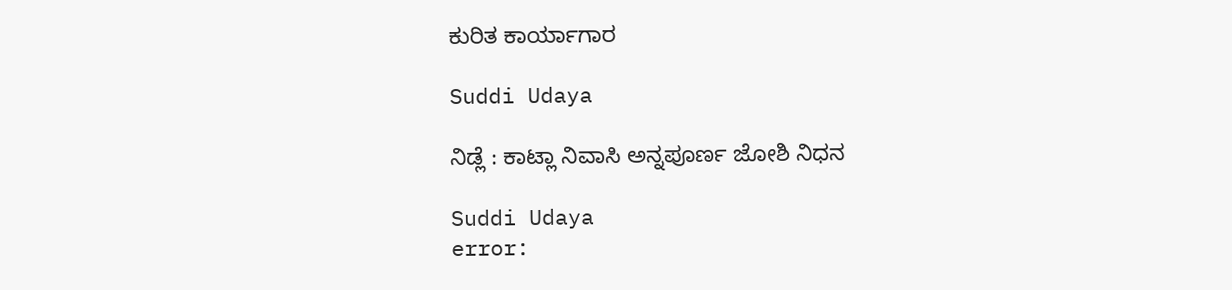ಕುರಿತ ಕಾರ್ಯಾಗಾರ

Suddi Udaya

ನಿಡ್ಲೆ : ಕಾಟ್ಲಾ ನಿವಾಸಿ ಅನ್ನಪೂರ್ಣ ಜೋಶಿ ನಿಧನ

Suddi Udaya
error: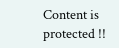Content is protected !!